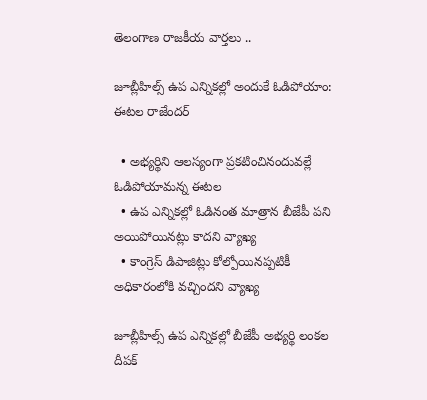తెలంగాణ రాజకీయ వార్తలు ..

జూబ్లీహిల్స్ ఉప ఎన్నికల్లో అందుకే ఓడిపోయాం: ఈటల రాజేందర్

  • అభ్యర్థిని ఆలస్యంగా ప్రకటించినందువల్లే ఓడిపోయామన్న ఈటల
  • ఉప ఎన్నికల్లో ఓడినంత మాత్రాన బీజేపీ పని అయిపోయినట్లు కాదని వ్యాఖ్య
  • కాంగ్రెస్ డిపాజిట్లు కోల్పోయినప్పటికీ అధికారంలోకి వచ్చిందని వ్యాఖ్య

జూబ్లీహిల్స్ ఉప ఎన్నికల్లో బీజేపీ అభ్యర్థి లంకల దీపక్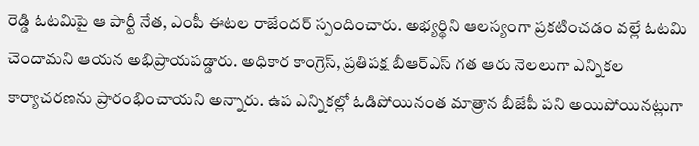రెడ్డి ఓటమిపై ఆ పార్టీ నేత, ఎంపీ ఈటల రాజేందర్ స్పందించారు. అభ్యర్థిని ఆలస్యంగా ప్రకటించడం వల్లే ఓటమి చెందామని ఆయన అభిప్రాయపడ్డారు. అధికార కాంగ్రెస్, ప్రతిపక్ష బీఆర్ఎస్ గత ఆరు నెలలుగా ఎన్నికల కార్యాచరణను ప్రారంభించాయని అన్నారు. ఉప ఎన్నికల్లో ఓడిపోయినంత మాత్రాన బీజేపీ పని అయిపోయినట్లుగా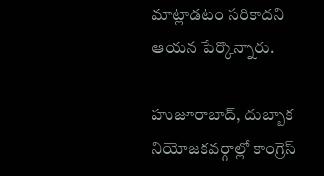మాట్లాడటం సరికాదని ఆయన పేర్కొన్నారు.

హుజూరాబాద్, దుబ్బాక నియోజకవర్గాల్లో కాంగ్రెస్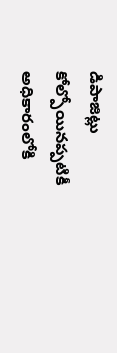డిపాజిట్లు కోల్పోయినప్పటికీ అధికారంలోకి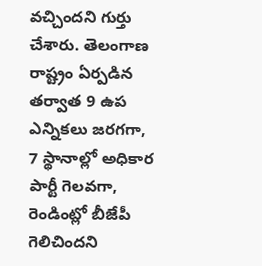వచ్చిందని గుర్తు చేశారు. తెలంగాణ రాష్ట్రం ఏర్పడిన తర్వాత 9 ఉప ఎన్నికలు జరగగా, 7 స్థానాల్లో అధికార పార్టీ గెలవగా, రెండింట్లో బీజేపీ గెలిచిందని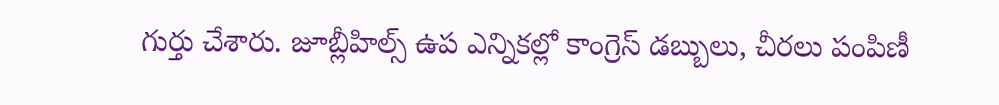గుర్తు చేశారు. జూబ్లీహిల్స్ ఉప ఎన్నికల్లో కాంగ్రెస్ డబ్బులు, చీరలు పంపిణీ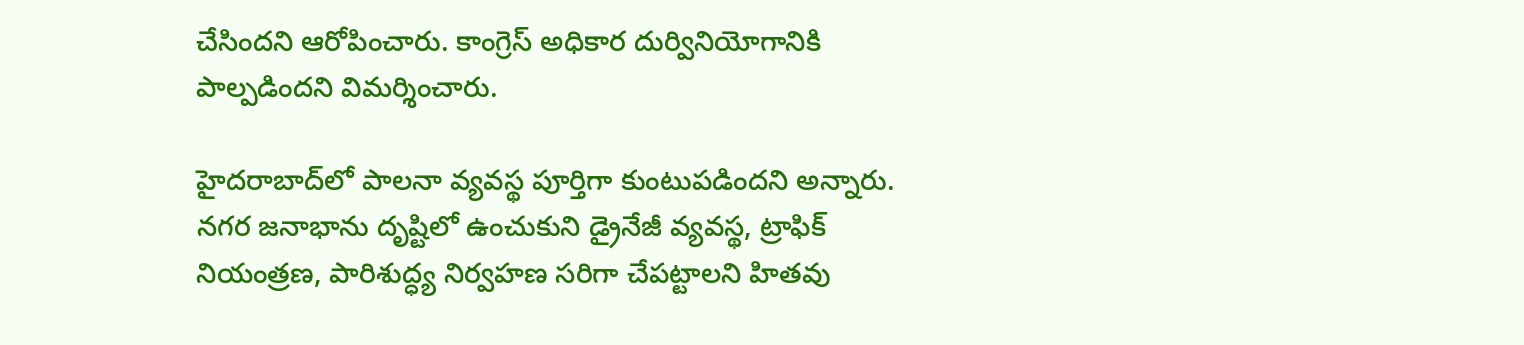చేసిందని ఆరోపించారు. కాంగ్రెస్ అధికార దుర్వినియోగానికి పాల్పడిందని విమర్శించారు.

హైదరాబాద్‌లో పాలనా వ్యవస్థ పూర్తిగా కుంటుపడిందని అన్నారు. నగర జనాభాను దృష్టిలో ఉంచుకుని డ్రైనేజీ వ్యవస్థ, ట్రాఫిక్ నియంత్రణ, పారిశుద్ధ్య నిర్వహణ సరిగా చేపట్టాలని హితవు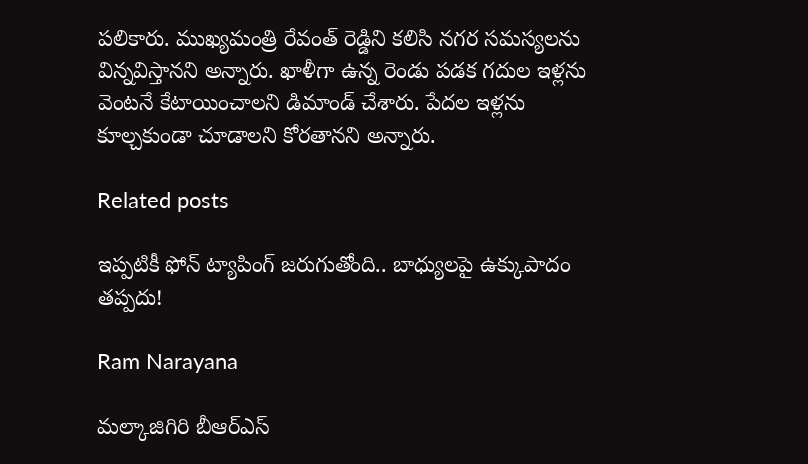పలికారు. ముఖ్యమంత్రి రేవంత్ రెడ్డిని కలిసి నగర సమస్యలను విన్నవిస్తానని అన్నారు. ఖాళీగా ఉన్న రెండు పడక గదుల ఇళ్లను వెంటనే కేటాయించాలని డిమాండ్ చేశారు. పేదల ఇళ్లను కూల్చకుండా చూడాలని కోరతానని అన్నారు.

Related posts

ఇప్పటికీ ఫోన్ ట్యాపింగ్ జరుగుతోంది.. బాధ్యులపై ఉక్కుపాదం తప్పదు!

Ram Narayana

మల్కాజిగిరి బీఆర్ఎస్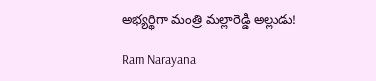అభ్యర్థిగా మంత్రి మల్లారెడ్డి అల్లుడు!

Ram Narayana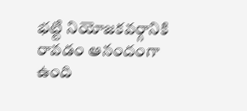భట్టి నియోజకవర్గానికి రావడం ఆనందంగా ఉంది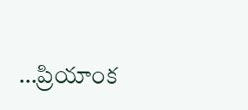…ప్రియాంక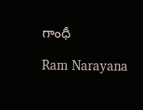గాంధీ

Ram Narayana